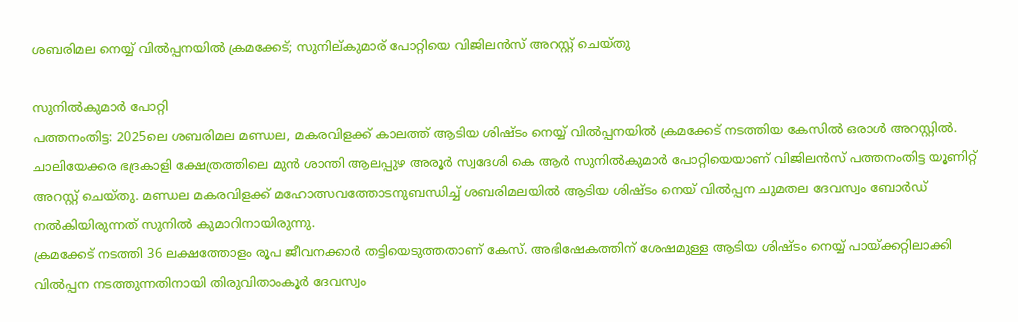ശബരിമല നെയ്യ് വിൽപ്പനയിൽ ക്രമക്കേട്; സുനില്കുമാര് പോറ്റിയെ വിജിലൻസ് അറസ്റ്റ് ചെയ്തു

സുനിൽകുമാർ പോറ്റി
പത്തനംതിട്ട: 2025ലെ ശബരിമല മണ്ഡല, മകരവിളക്ക് കാലത്ത് ആടിയ ശിഷ്ടം നെയ്യ് വിൽപ്പനയിൽ ക്രമക്കേട് നടത്തിയ കേസിൽ ഒരാൾ അറസ്റ്റിൽ. ചാലിയേക്കര ഭദ്രകാളി ക്ഷേത്രത്തിലെ മുൻ ശാന്തി ആലപ്പുഴ അരൂർ സ്വദേശി കെ ആർ സുനിൽകുമാർ പോറ്റിയെയാണ് വിജിലൻസ് പത്തനംതിട്ട യൂണിറ്റ് അറസ്റ്റ് ചെയ്തു. മണ്ഡല മകരവിളക്ക് മഹോത്സവത്തോടനുബന്ധിച്ച് ശബരിമലയിൽ ആടിയ ശിഷ്ടം നെയ് വിൽപ്പന ചുമതല ദേവസ്വം ബോർഡ് നൽകിയിരുന്നത് സുനിൽ കുമാറിനായിരുന്നു.
ക്രമക്കേട് നടത്തി 36 ലക്ഷത്തോളം രൂപ ജീവനക്കാർ തട്ടിയെടുത്തതാണ് കേസ്. അഭിഷേകത്തിന് ശേഷമുള്ള ആടിയ ശിഷ്ടം നെയ്യ് പായ്ക്കറ്റിലാക്കി വിൽപ്പന നടത്തുന്നതിനായി തിരുവിതാംകൂർ ദേവസ്വം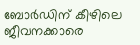ബോർഡിന് കീഴിലെ ജീവനക്കാരെ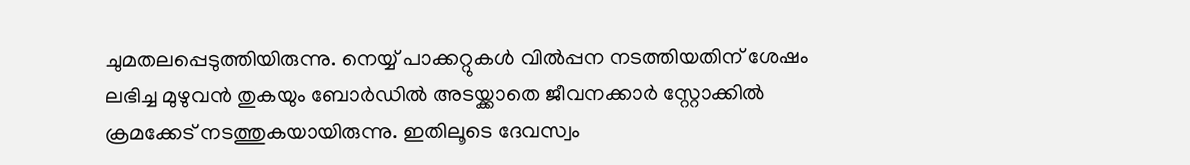ചുമതലപ്പെടുത്തിയിരുന്നു. നെയ്യ് പാക്കറ്റുകൾ വിൽപ്പന നടത്തിയതിന് ശേഷം ലഭിച്ച മുഴുവൻ തുകയും ബോർഡിൽ അടയ്ക്കാതെ ജീവനക്കാർ സ്റ്റോക്കിൽ ക്രമക്കേട് നടത്തുകയായിരുന്നു. ഇതിലൂടെ ദേവസ്വം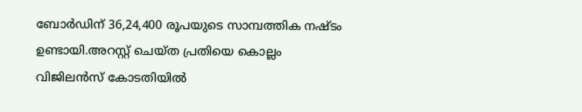ബോർഡിന് 36,24,400 രൂപയുടെ സാമ്പത്തിക നഷ്ടം ഉണ്ടായി.അറസ്റ്റ് ചെയ്ത പ്രതിയെ കൊല്ലം വിജിലൻസ് കോടതിയിൽ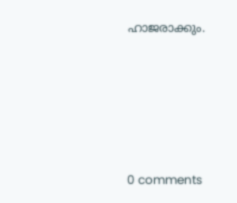ഹാജരാക്കും.









0 comments